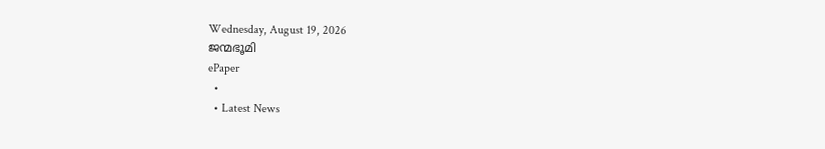Wednesday, August 19, 2026
ജന്മഭൂമി
ePaper
  •
  • Latest News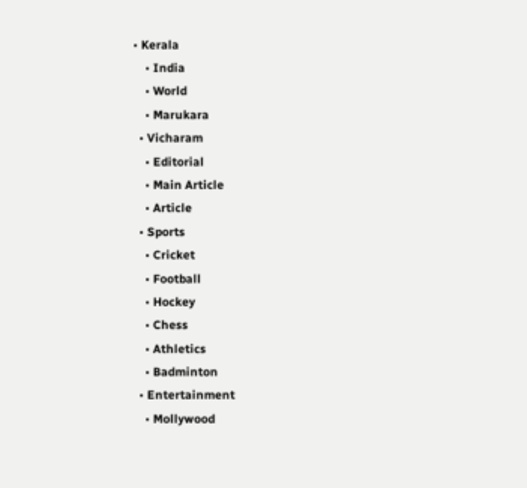• Kerala
    • India
    • World
    • Marukara
  • Vicharam
    • Editorial
    • Main Article
    • Article
  • Sports
    • Cricket
    • Football
    • Hockey
    • Chess
    • Athletics
    • Badminton
  • Entertainment
    • Mollywood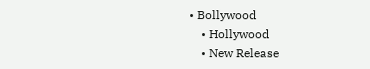• Bollywood
    • Hollywood
    • New Release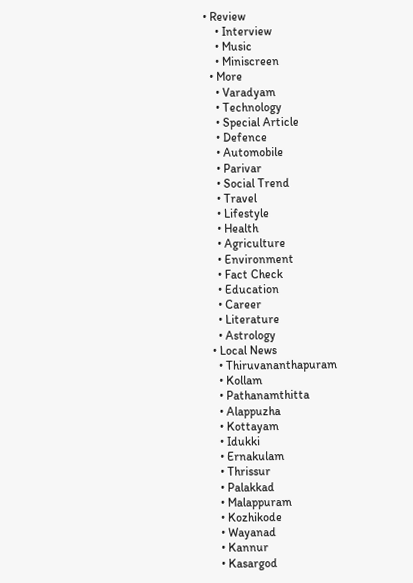• Review
    • Interview
    • Music
    • Miniscreen
  • More
    • Varadyam
    • Technology
    • Special Article
    • Defence
    • Automobile
    • Parivar
    • Social Trend
    • Travel
    • Lifestyle
    • Health
    • Agriculture
    • Environment
    • Fact Check
    • Education
    • Career
    • Literature
    • Astrology
  • Local News
    • Thiruvananthapuram
    • Kollam
    • Pathanamthitta
    • Alappuzha
    • Kottayam
    • Idukki
    • Ernakulam
    • Thrissur
    • Palakkad
    • Malappuram
    • Kozhikode
    • Wayanad
    • Kannur
    • Kasargod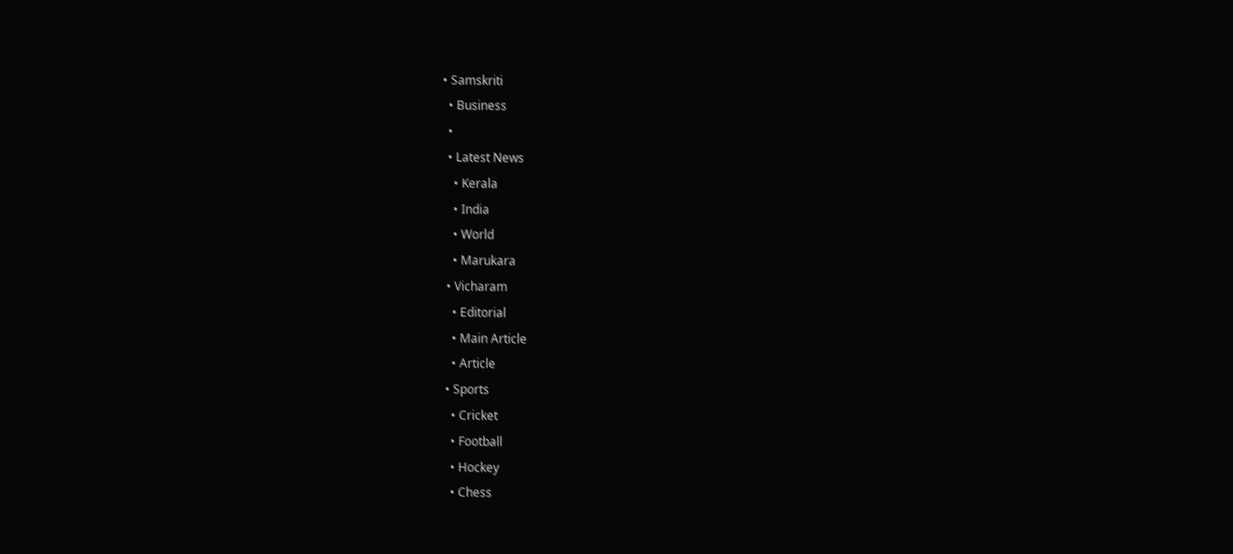• Samskriti
  • Business
  •
  • Latest News
    • Kerala
    • India
    • World
    • Marukara
  • Vicharam
    • Editorial
    • Main Article
    • Article
  • Sports
    • Cricket
    • Football
    • Hockey
    • Chess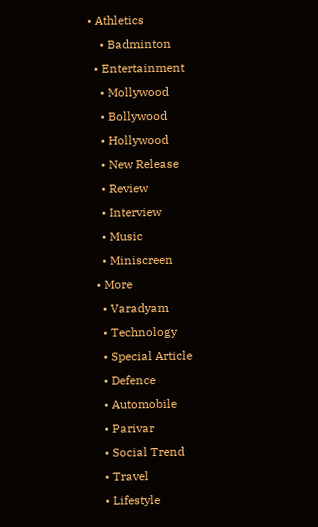• Athletics
    • Badminton
  • Entertainment
    • Mollywood
    • Bollywood
    • Hollywood
    • New Release
    • Review
    • Interview
    • Music
    • Miniscreen
  • More
    • Varadyam
    • Technology
    • Special Article
    • Defence
    • Automobile
    • Parivar
    • Social Trend
    • Travel
    • Lifestyle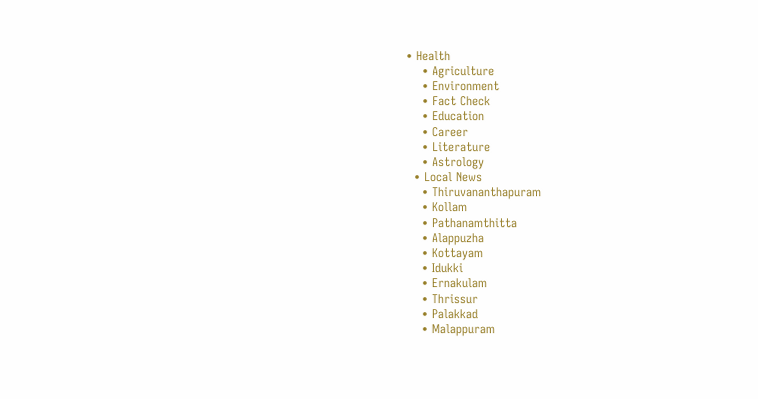• Health
    • Agriculture
    • Environment
    • Fact Check
    • Education
    • Career
    • Literature
    • Astrology
  • Local News
    • Thiruvananthapuram
    • Kollam
    • Pathanamthitta
    • Alappuzha
    • Kottayam
    • Idukki
    • Ernakulam
    • Thrissur
    • Palakkad
    • Malappuram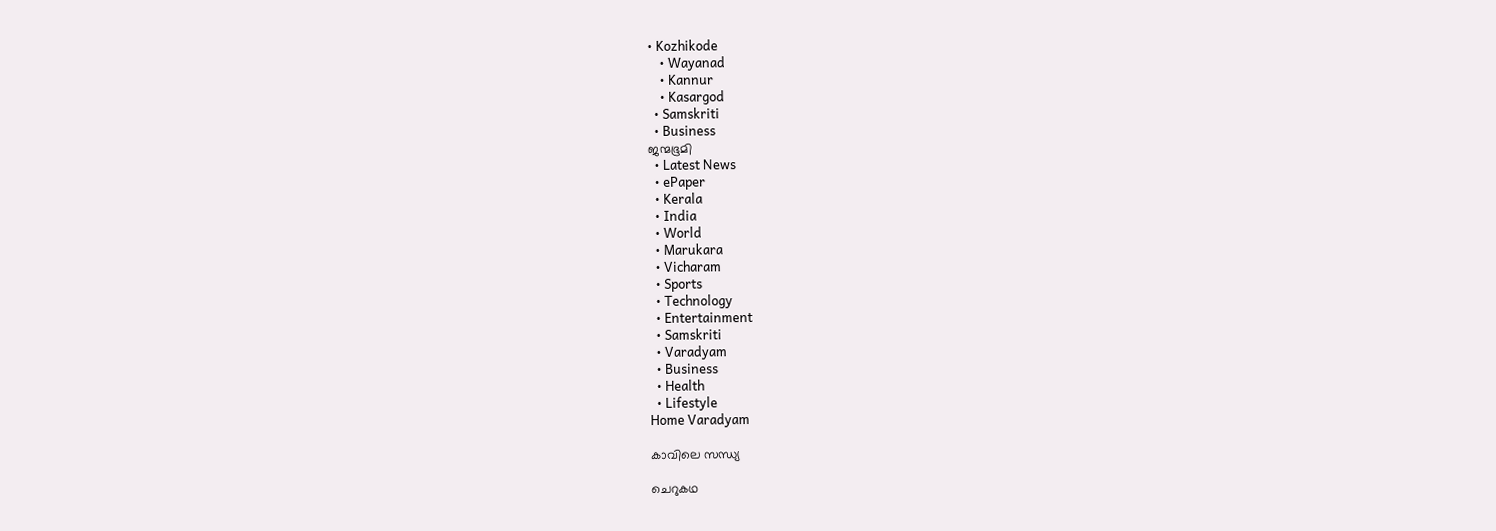• Kozhikode
    • Wayanad
    • Kannur
    • Kasargod
  • Samskriti
  • Business
ജന്മഭൂമി
  • Latest News
  • ePaper
  • Kerala
  • India
  • World
  • Marukara
  • Vicharam
  • Sports
  • Technology
  • Entertainment
  • Samskriti
  • Varadyam
  • Business
  • Health
  • Lifestyle
Home Varadyam

കാവിലെ സന്ധ്യ

ചെറുകഥ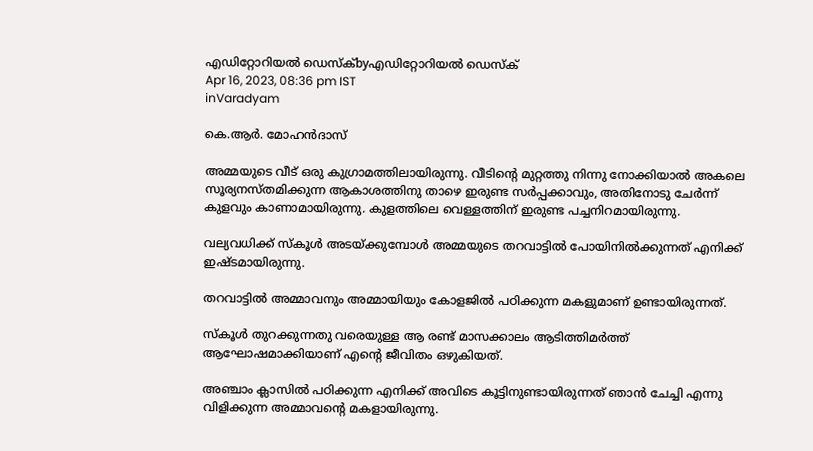എഡിറ്റോറിയൽ ഡെസ്ക്byഎഡിറ്റോറിയൽ ഡെസ്ക്
Apr 16, 2023, 08:36 pm IST
inVaradyam

കെ.ആര്‍. മോഹന്‍ദാസ്

അമ്മയുടെ വീട് ഒരു കുഗ്രാമത്തിലായിരുന്നു. വീടിന്റെ മുറ്റത്തു നിന്നു നോക്കിയാല്‍ അകലെ സൂര്യനസ്തമിക്കുന്ന ആകാശത്തിനു താഴെ ഇരുണ്ട സര്‍പ്പക്കാവും, അതിനോടു ചേര്‍ന്ന് കുളവും കാണാമായിരുന്നു. കുളത്തിലെ വെള്ളത്തിന് ഇരുണ്ട പച്ചനിറമായിരുന്നു.

വല്യവധിക്ക് സ്‌കൂള്‍ അടയ്‌ക്കുമ്പോള്‍ അമ്മയുടെ തറവാട്ടില്‍ പോയിനില്‍ക്കുന്നത് എനിക്ക്  ഇഷ്ടമായിരുന്നു.

തറവാട്ടില്‍ അമ്മാവനും അമ്മായിയും കോളജില്‍ പഠിക്കുന്ന മകളുമാണ് ഉണ്ടായിരുന്നത്.

സ്‌കൂള്‍ തുറക്കുന്നതു വരെയുള്ള ആ രണ്ട് മാസക്കാലം ആടിത്തിമര്‍ത്ത് ആഘോഷമാക്കിയാണ് എന്റെ ജീവിതം ഒഴുകിയത്.

അഞ്ചാം ക്ലാസില്‍ പഠിക്കുന്ന എനിക്ക് അവിടെ കൂട്ടിനുണ്ടായിരുന്നത് ഞാന്‍ ചേച്ചി എന്നു വിളിക്കുന്ന അമ്മാവന്റെ മകളായിരുന്നു.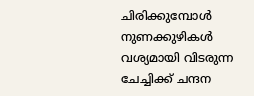ചിരിക്കുമ്പോള്‍ നുണക്കുഴികള്‍ വശ്യമായി വിടരുന്ന ചേച്ചിക്ക് ചന്ദന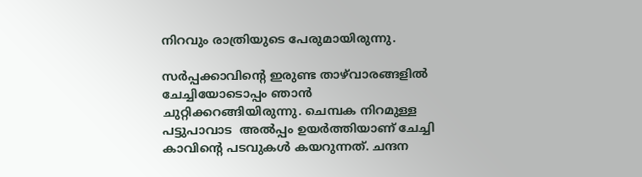നിറവും രാത്രിയുടെ പേരുമായിരുന്നു.

സര്‍പ്പക്കാവിന്റെ ഇരുണ്ട താഴ്‌വാരങ്ങളില്‍ ചേച്ചിയോടൊപ്പം ഞാന്‍ ചുറ്റിക്കറങ്ങിയിരുന്നു. ചെമ്പക നിറമുള്ള പട്ടുപാവാട  അല്‍പ്പം ഉയര്‍ത്തിയാണ് ചേച്ചി കാവിന്റെ പടവുകള്‍ കയറുന്നത്. ചന്ദന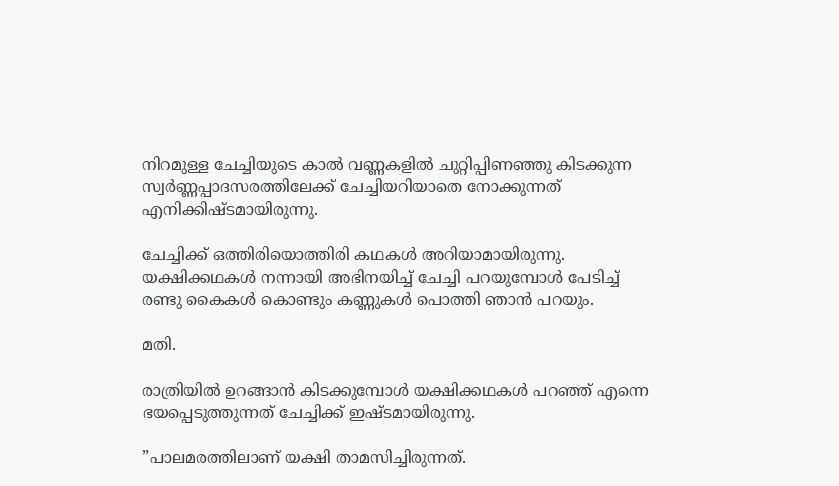നിറമുള്ള ചേച്ചിയുടെ കാല്‍ വണ്ണകളില്‍ ചുറ്റിപ്പിണഞ്ഞു കിടക്കുന്ന സ്വര്‍ണ്ണപ്പാദസരത്തിലേക്ക് ചേച്ചിയറിയാതെ നോക്കുന്നത് എനിക്കിഷ്ടമായിരുന്നു.

ചേച്ചിക്ക് ഒത്തിരിയൊത്തിരി കഥകള്‍ അറിയാമായിരുന്നു. യക്ഷിക്കഥകള്‍ നന്നായി അഭിനയിച്ച് ചേച്ചി പറയുമ്പോള്‍ പേടിച്ച് രണ്ടു കൈകള്‍ കൊണ്ടും കണ്ണുകള്‍ പൊത്തി ഞാന്‍ പറയും.

മതി.

രാത്രിയില്‍ ഉറങ്ങാന്‍ കിടക്കുമ്പോള്‍ യക്ഷിക്കഥകള്‍ പറഞ്ഞ് എന്നെ ഭയപ്പെടുത്തുന്നത് ചേച്ചിക്ക് ഇഷ്ടമായിരുന്നു.

”പാലമരത്തിലാണ് യക്ഷി താമസിച്ചിരുന്നത്.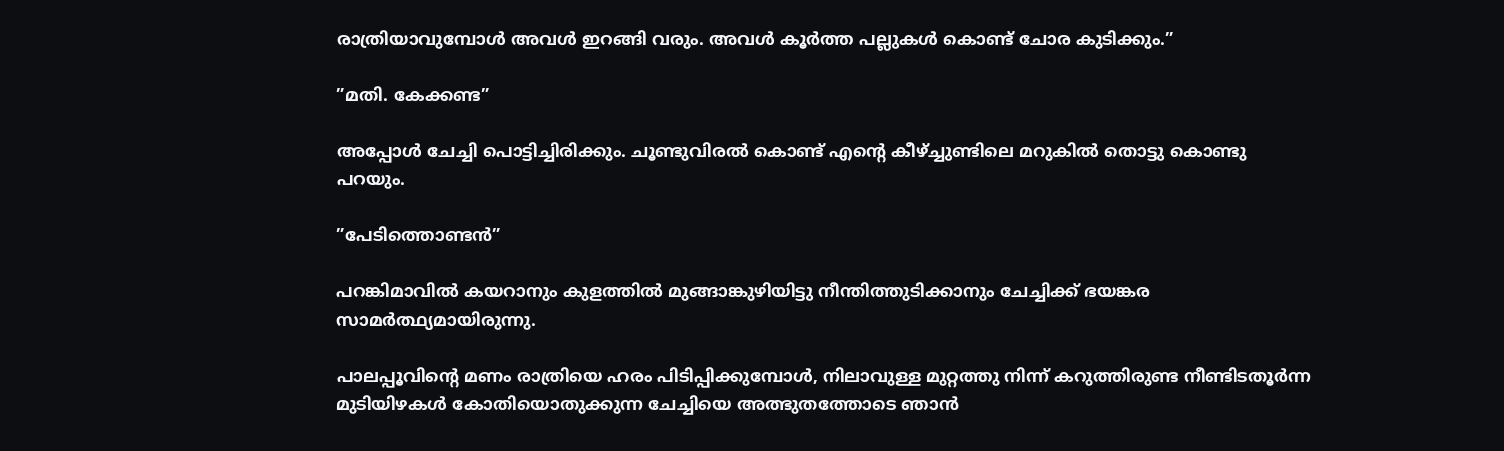രാത്രിയാവുമ്പോള്‍ അവള്‍ ഇറങ്ങി വരും. അവള്‍ കൂര്‍ത്ത പല്ലുകള്‍ കൊണ്ട് ചോര കുടിക്കും.”

”മതി. കേക്കണ്ട”

അപ്പോള്‍ ചേച്ചി പൊട്ടിച്ചിരിക്കും. ചൂണ്ടുവിരല്‍ കൊണ്ട് എന്റെ കീഴ്‌ച്ചുണ്ടിലെ മറുകില്‍ തൊട്ടു കൊണ്ടു പറയും.

”പേടിത്തൊണ്ടന്‍”

പറങ്കിമാവില്‍ കയറാനും കുളത്തില്‍ മുങ്ങാങ്കുഴിയിട്ടു നീന്തിത്തുടിക്കാനും ചേച്ചിക്ക് ഭയങ്കര സാമര്‍ത്ഥ്യമായിരുന്നു.

പാലപ്പൂവിന്റെ മണം രാത്രിയെ ഹരം പിടിപ്പിക്കുമ്പോള്‍, നിലാവുള്ള മുറ്റത്തു നിന്ന് കറുത്തിരുണ്ട നീണ്ടിടതൂര്‍ന്ന മുടിയിഴകള്‍ കോതിയൊതുക്കുന്ന ചേച്ചിയെ അത്ഭുതത്തോടെ ഞാന്‍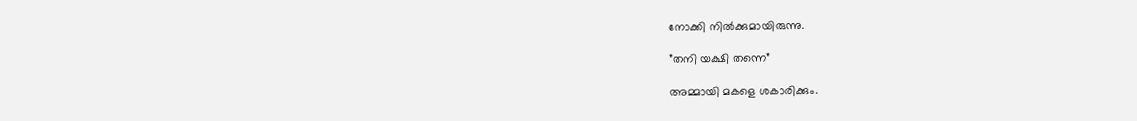നോക്കി നില്‍ക്കുമായിരുന്നു.

”തനി യക്ഷി തന്നെ”

അമ്മായി മകളെ ശകാരിക്കും.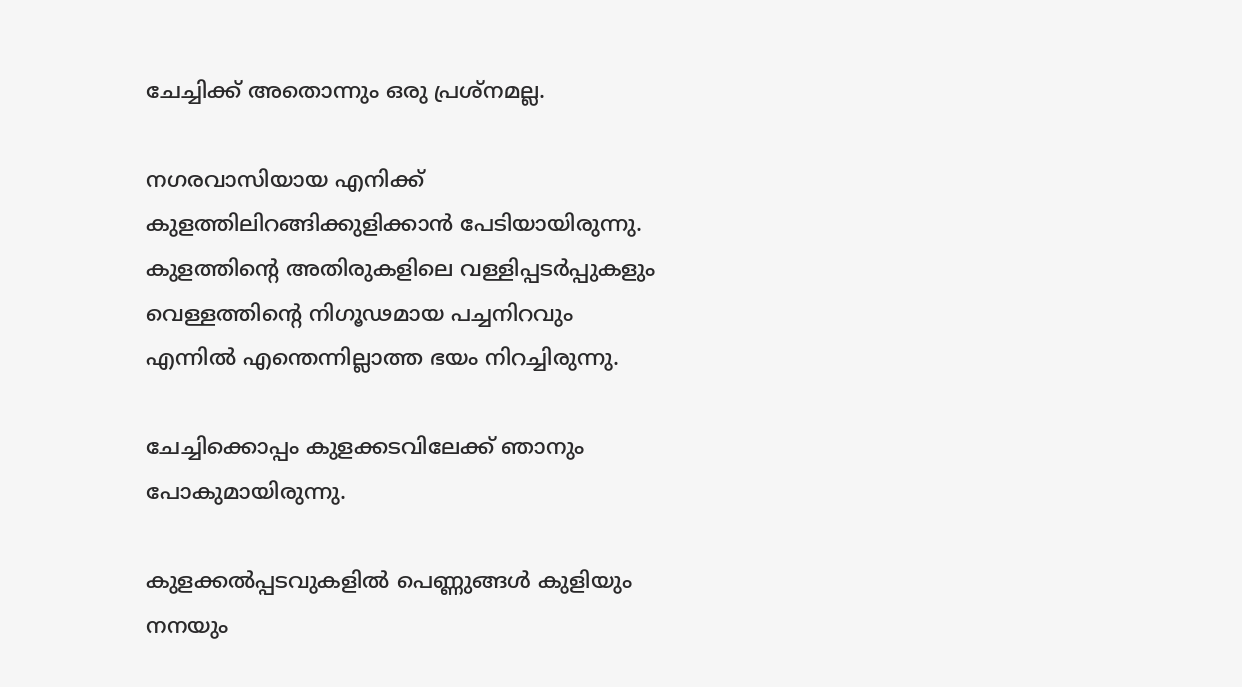ചേച്ചിക്ക് അതൊന്നും ഒരു പ്രശ്‌നമല്ല.

നഗരവാസിയായ എനിക്ക് കുളത്തിലിറങ്ങിക്കുളിക്കാന്‍ പേടിയായിരുന്നു.  കുളത്തിന്റെ അതിരുകളിലെ വള്ളിപ്പടര്‍പ്പുകളും വെള്ളത്തിന്റെ നിഗൂഢമായ പച്ചനിറവും എന്നില്‍ എന്തെന്നില്ലാത്ത ഭയം നിറച്ചിരുന്നു.

ചേച്ചിക്കൊപ്പം കുളക്കടവിലേക്ക് ഞാനും പോകുമായിരുന്നു.

കുളക്കല്‍പ്പടവുകളില്‍ പെണ്ണുങ്ങള്‍ കുളിയും നനയും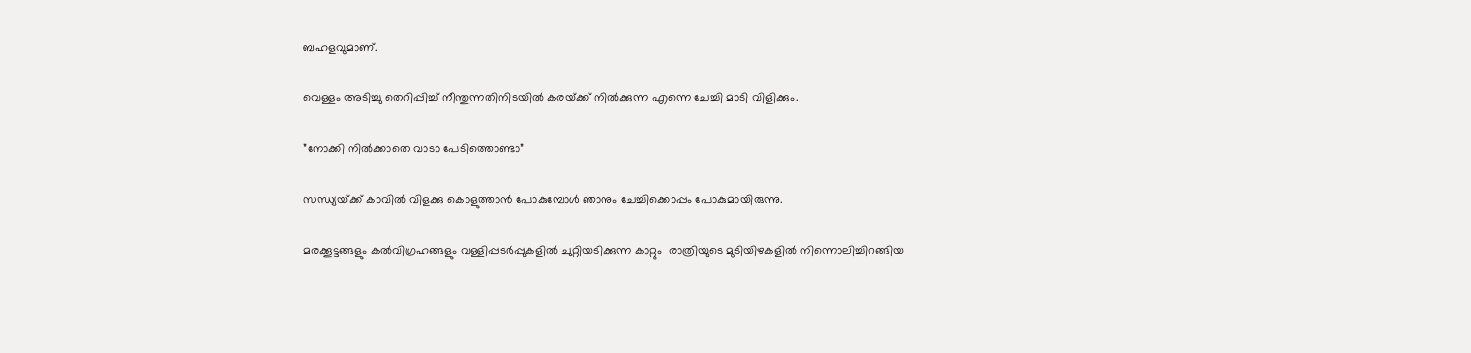ബഹളവുമാണ്.

വെള്ളം അടിച്ചു തെറിപ്പിച്ച് നീന്തുന്നതിനിടയില്‍ കരയ്‌ക്ക് നില്‍ക്കുന്ന എന്നെ ചേച്ചി മാടി വിളിക്കും.

”നോക്കി നില്‍ക്കാതെ വാടാ പേടിത്തൊണ്ടാ”

സന്ധ്യയ്‌ക്ക് കാവില്‍ വിളക്കു കൊളുത്താന്‍ പോകുമ്പോള്‍ ഞാനും ചേച്ചിക്കൊപ്പം പോകുമായിരുന്നു.

മരക്കൂട്ടങ്ങളും കല്‍വിഗ്രഹങ്ങളും വള്ളിപ്പടര്‍പ്പുകളില്‍ ചുറ്റിയടിക്കുന്ന കാറ്റും  രാത്രിയുടെ മുടിയിഴകളില്‍ നിന്നൊലിച്ചിറങ്ങിയ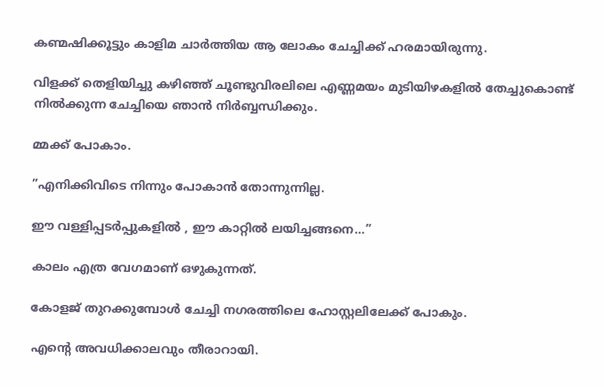കണ്മഷിക്കൂട്ടും കാളിമ ചാര്‍ത്തിയ ആ ലോകം ചേച്ചിക്ക് ഹരമായിരുന്നു.

വിളക്ക് തെളിയിച്ചു കഴിഞ്ഞ് ചൂണ്ടുവിരലിലെ എണ്ണമയം മുടിയിഴകളില്‍ തേച്ചുകൊണ്ട് നില്‍ക്കുന്ന ചേച്ചിയെ ഞാന്‍ നിര്‍ബ്ബന്ധിക്കും.

മ്മക്ക് പോകാം.

”എനിക്കിവിടെ നിന്നും പോകാന്‍ തോന്നുന്നില്ല.

ഈ വള്ളിപ്പടര്‍പ്പുകളില്‍ , ഈ കാറ്റില്‍ ലയിച്ചങ്ങനെ…”

കാലം എത്ര വേഗമാണ് ഒഴുകുന്നത്.

കോളജ് തുറക്കുമ്പോള്‍ ചേച്ചി നഗരത്തിലെ ഹോസ്റ്റലിലേക്ക് പോകും.

എന്റെ അവധിക്കാലവും തീരാറായി.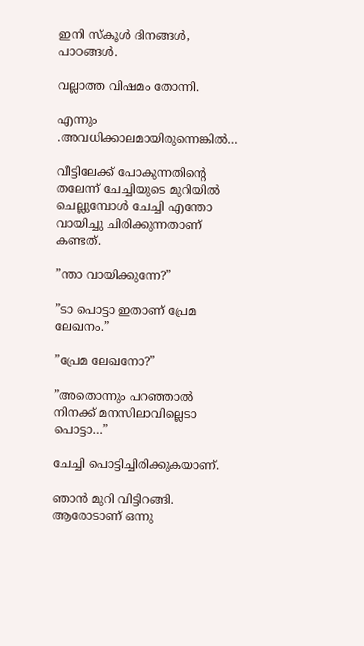ഇനി സ്‌കൂള്‍ ദിനങ്ങള്‍, പാഠങ്ങള്‍.

വല്ലാത്ത വിഷമം തോന്നി.

എന്നും .അവധിക്കാലമായിരുന്നെങ്കില്‍…

വീട്ടിലേക്ക് പോകുന്നതിന്റെ തലേന്ന് ചേച്ചിയുടെ മുറിയില്‍ ചെല്ലുമ്പോള്‍ ചേച്ചി എന്തോ വായിച്ചു ചിരിക്കുന്നതാണ് കണ്ടത്.

”ന്താ വായിക്കുന്നേ?”

”ടാ പൊട്ടാ ഇതാണ് പ്രേമ ലേഖനം.”

”പ്രേമ ലേഖനോ?”

”അതൊന്നും പറഞ്ഞാല്‍ നിനക്ക് മനസിലാവില്ലെടാ പൊട്ടാ…”

ചേച്ചി പൊട്ടിച്ചിരിക്കുകയാണ്.

ഞാന്‍ മുറി വിട്ടിറങ്ങി. ആരോടാണ് ഒന്നു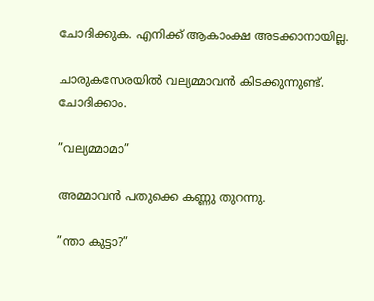ചോദിക്കുക. എനിക്ക് ആകാംക്ഷ അടക്കാനായില്ല.

ചാരുകസേരയില്‍ വല്യമ്മാവന്‍ കിടക്കുന്നുണ്ട്. ചോദിക്കാം.

”വല്യമ്മാമാ”

അമ്മാവന്‍ പതുക്കെ കണ്ണു തുറന്നു.

”ന്താ കുട്ടാ?”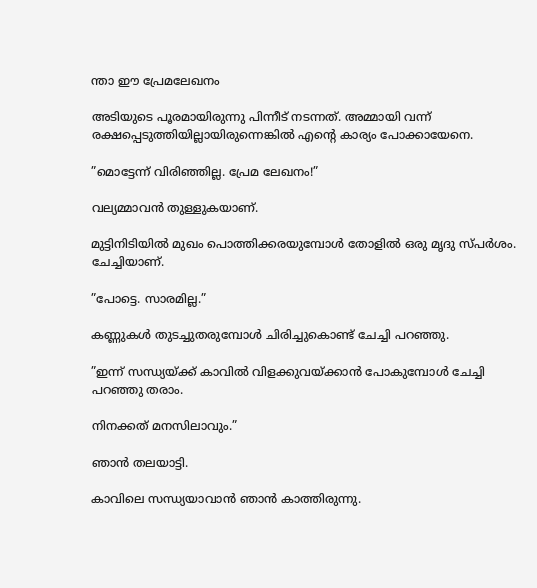ന്താ ഈ പ്രേമലേഖനം

അടിയുടെ പൂരമായിരുന്നു പിന്നീട് നടന്നത്. അമ്മായി വന്ന് രക്ഷപ്പെടുത്തിയില്ലായിരുന്നെങ്കില്‍ എന്റെ കാര്യം പോക്കായേനെ.

”മൊട്ടേന്ന് വിരിഞ്ഞില്ല. പ്രേമ ലേഖനം!”

വല്യമ്മാവന്‍ തുള്ളുകയാണ്.

മുട്ടിനിടിയില്‍ മുഖം പൊത്തിക്കരയുമ്പോള്‍ തോളില്‍ ഒരു മൃദു സ്പര്‍ശം. ചേച്ചിയാണ്.

”പോട്ടെ. സാരമില്ല.”

കണ്ണുകള്‍ തുടച്ചുതരുമ്പോള്‍ ചിരിച്ചുകൊണ്ട് ചേച്ചി പറഞ്ഞു.

”ഇന്ന് സന്ധ്യയ്‌ക്ക് കാവില്‍ വിളക്കുവയ്‌ക്കാന്‍ പോകുമ്പോള്‍ ചേച്ചി പറഞ്ഞു തരാം.

നിനക്കത് മനസിലാവും.”

ഞാന്‍ തലയാട്ടി.

കാവിലെ സന്ധ്യയാവാന്‍ ഞാന്‍ കാത്തിരുന്നു.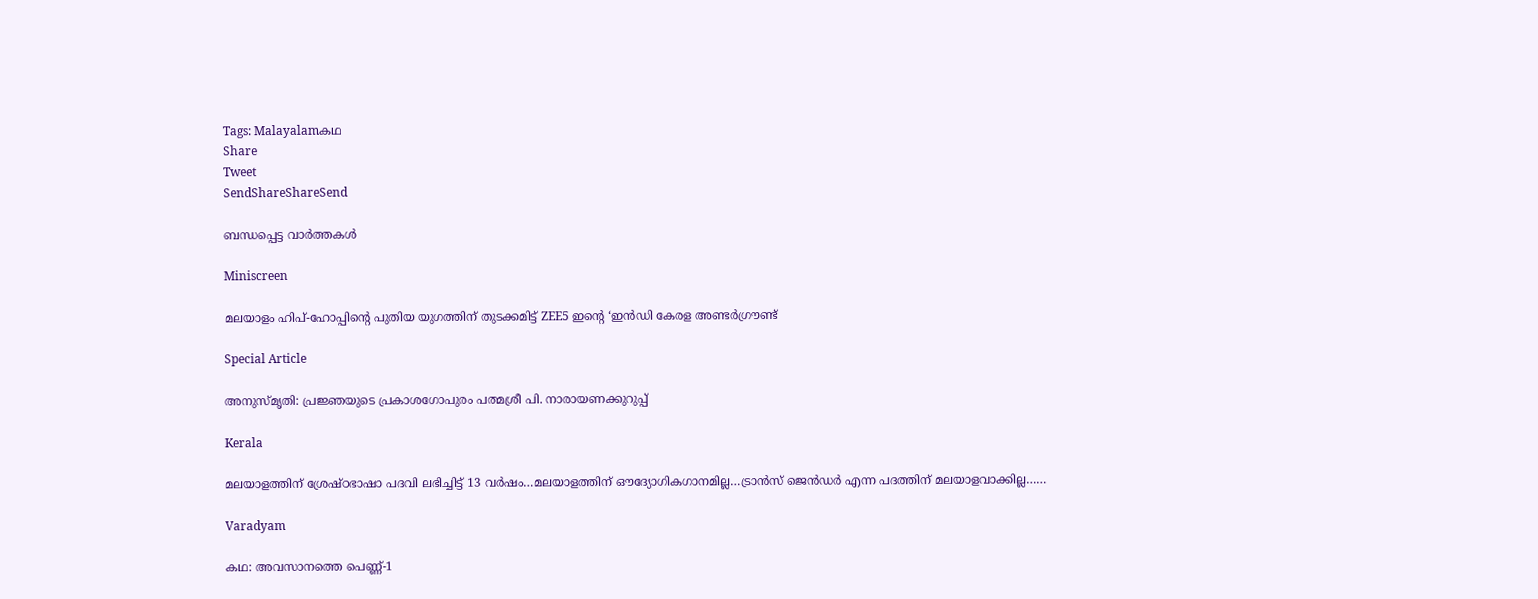Tags: Malayalamകഥ
Share
Tweet
SendShareShareSend

ബന്ധപ്പെട്ട വാര്‍ത്തകള്‍

Miniscreen

മലയാളം ഹിപ്-ഹോപ്പിന്റെ പുതിയ യുഗത്തിന് തുടക്കമിട്ട് ZEE5 ഇന്റെ ‘ഇൻഡി കേരള അണ്ടർഗ്രൗണ്ട്

Special Article

അനുസ്മൃതി: പ്രജ്ഞയുടെ പ്രകാശഗോപുരം പത്മശ്രീ പി. നാരായണക്കുറുപ്പ്

Kerala

മലയാളത്തിന് ശ്രേഷ്ഠഭാഷാ പദവി ലഭിച്ചിട്ട് 13 വര്‍ഷം…മലയാളത്തിന് ഔദ്യോഗികഗാനമില്ല…ട്രാന്‍സ് ജെന്‍ഡര്‍ എന്ന പദത്തിന് മലയാളവാക്കില്ല……

Varadyam

കഥ: അവസാനത്തെ പെണ്ണ്-1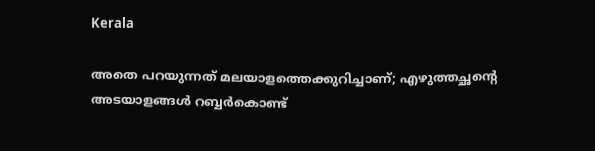Kerala

അതെ പറയുന്നത് മലയാളത്തെക്കുറിച്ചാണ്; എഴുത്തച്ഛന്റെ അടയാളങ്ങൾ റബ്ബർകൊണ്ട്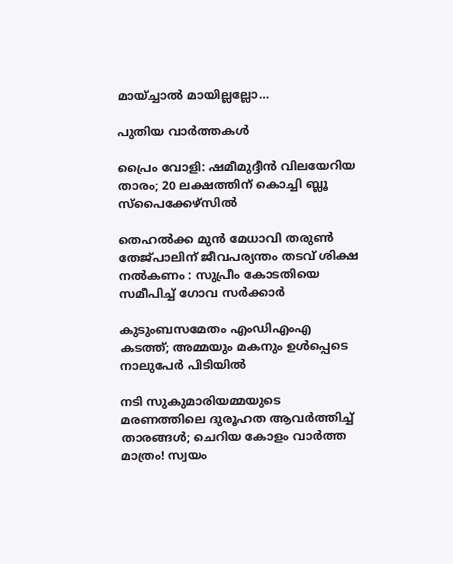മായ്ച്ചാൽ മായില്ലല്ലോ…

പുതിയ വാര്‍ത്തകള്‍

പ്രൈം വോളി: ഷമീമുദ്ദീന്‍ വിലയേറിയ താരം; 20 ലക്ഷത്തിന് കൊച്ചി ബ്ലൂ സ്‌പൈക്കേഴ്‌സില്‍

തെഹൽക്ക മുൻ മേധാവി തരുൺ തേജ്പാലിന് ജീവപര്യന്തം തടവ് ശിക്ഷ നൽകണം : സുപ്രീം കോടതിയെ സമീപിച്ച് ഗോവ സർക്കാർ

കുടുംബസമേതം എംഡിഎംഎ കടത്ത്; അമ്മയും മകനും ഉള്‍പ്പെടെ നാലുപേര്‍ പിടിയില്‍

നടി സുകുമാരിയമ്മയുടെ മരണത്തിലെ ദുരൂഹത ആവർത്തിച്ച് താരങ്ങൾ; ചെറിയ കോളം വാർത്ത മാത്രം! സ്വയം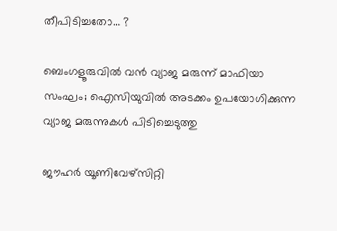തീപിടിച്ചതോ… ?

ബെംഗളൂരുവില്‍ വന്‍ വ്യാജ മരുന്ന് മാഫിയാ സംഘം; ഐസിയുവില്‍ അടക്കം ഉപയോഗിക്കുന്ന വ്യാജ മരുന്നുകള്‍ പിടിച്ചെടുത്തു

ജൗഹർ യൂണിവേഴ്‌സിറ്റി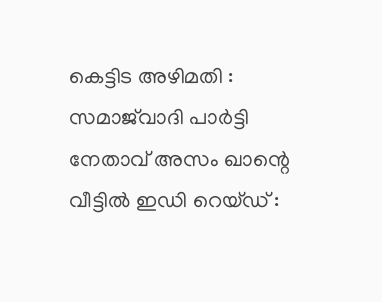കെട്ടിട അഴിമതി : സമാജ്‌വാദി പാർട്ടി നേതാവ് അസം ഖാന്റെ വീട്ടിൽ ഇഡി റെയ്ഡ് :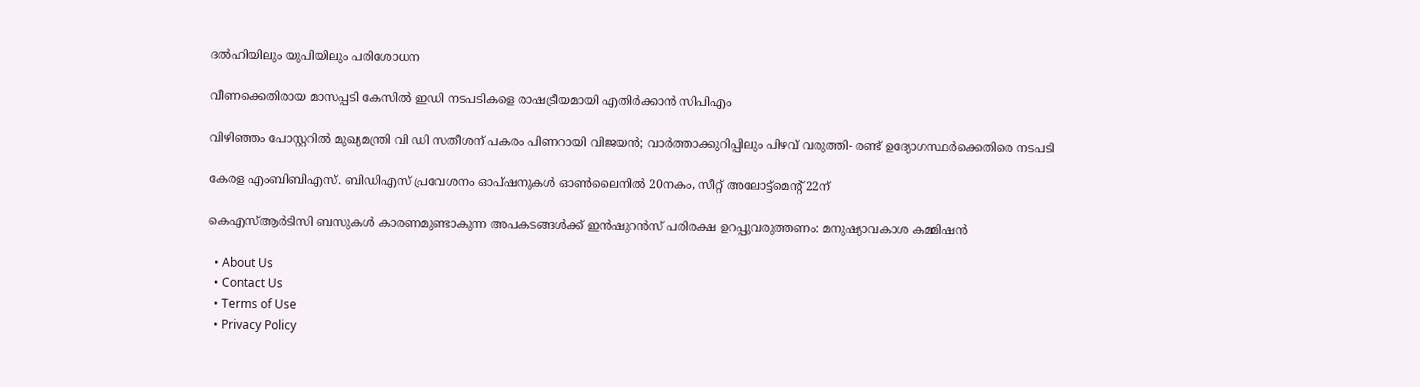ദൽഹിയിലും യുപിയിലും പരിശോധന

വീണക്കെതിരായ മാസപ്പടി കേസിൽ ഇഡി നടപടികളെ രാഷട്രീയമായി എതിർക്കാൻ സിപിഎം

വിഴിഞ്ഞം പോസ്റ്ററിൽ മുഖ്യമന്ത്രി വി ഡി സതീശന് പകരം പിണറായി വിജയൻ; വാർത്താക്കുറിപ്പിലും പിഴവ് വരുത്തി- രണ്ട് ഉദ്യോഗസ്ഥർക്കെതിരെ നടപടി

കേരള എംബിബിഎസ്. ബിഡിഎസ് പ്രവേശനം ഓപ്ഷനുകള്‍ ഓണ്‍ലൈനില്‍ 20നകം, സീറ്റ് അലോട്ട്‌മെന്റ് 22ന്

കെഎസ്ആര്‍ടിസി ബസുകള്‍ കാരണമുണ്ടാകുന്ന അപകടങ്ങള്‍ക്ക് ഇന്‍ഷുറന്‍സ് പരിരക്ഷ ഉറപ്പുവരുത്തണം: മനുഷ്യാവകാശ കമ്മിഷന്‍

  • About Us
  • Contact Us
  • Terms of Use
  • Privacy Policy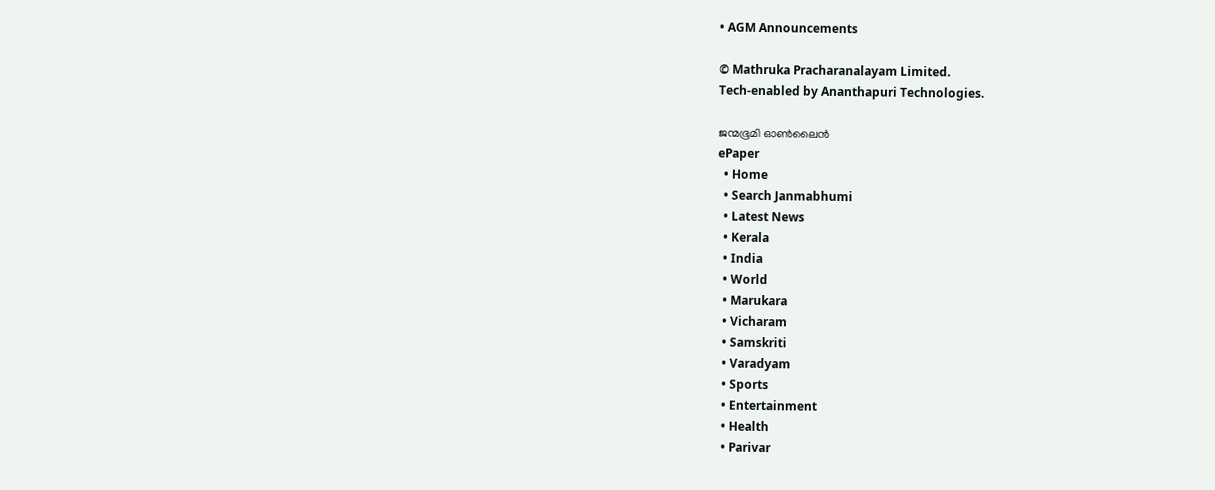• AGM Announcements

© Mathruka Pracharanalayam Limited.
Tech-enabled by Ananthapuri Technologies.

ജന്മഭൂമി ഓണ്‍ലൈന്‍
ePaper
  • Home
  • Search Janmabhumi
  • Latest News
  • Kerala
  • India
  • World
  • Marukara
  • Vicharam
  • Samskriti
  • Varadyam
  • Sports
  • Entertainment
  • Health
  • Parivar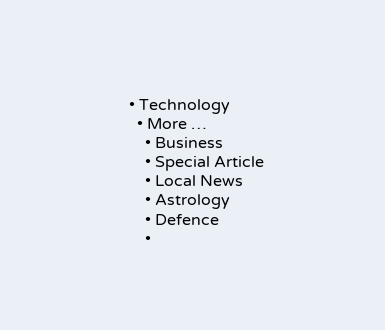• Technology
  • More …
    • Business
    • Special Article
    • Local News
    • Astrology
    • Defence
    •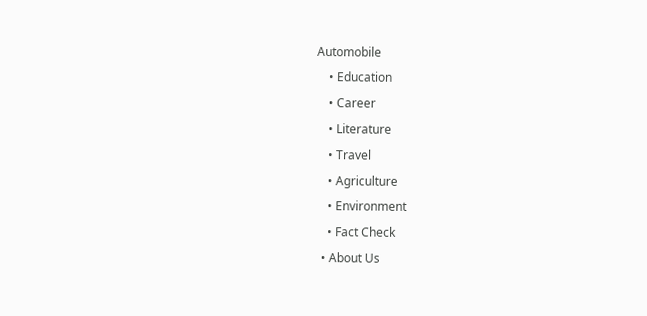Automobile
    • Education
    • Career
    • Literature
    • Travel
    • Agriculture
    • Environment
    • Fact Check
  • About Us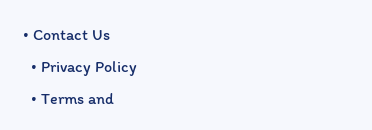• Contact Us
  • Privacy Policy
  • Terms and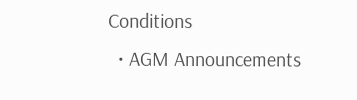Conditions
  • AGM Announcements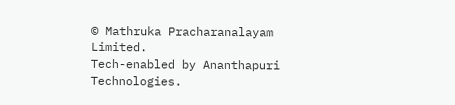© Mathruka Pracharanalayam Limited.
Tech-enabled by Ananthapuri Technologies.